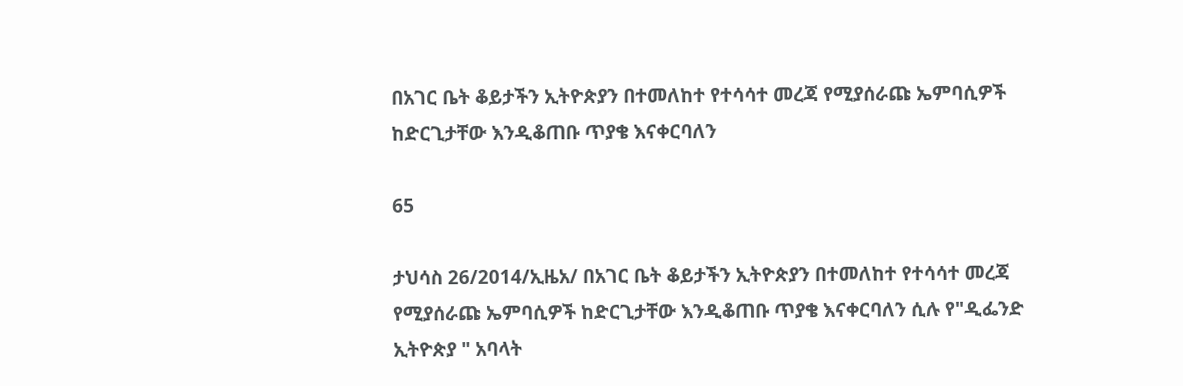በአገር ቤት ቆይታችን ኢትዮጵያን በተመለከተ የተሳሳተ መረጃ የሚያሰራጩ ኤምባሲዎች ከድርጊታቸው እንዲቆጠቡ ጥያቄ እናቀርባለን

65

ታህሳስ 26/2014/ኢዜአ/ በአገር ቤት ቆይታችን ኢትዮጵያን በተመለከተ የተሳሳተ መረጃ የሚያሰራጩ ኤምባሲዎች ከድርጊታቸው እንዲቆጠቡ ጥያቄ እናቀርባለን ሲሉ የ"ዲፌንድ ኢትዮጵያ " አባላት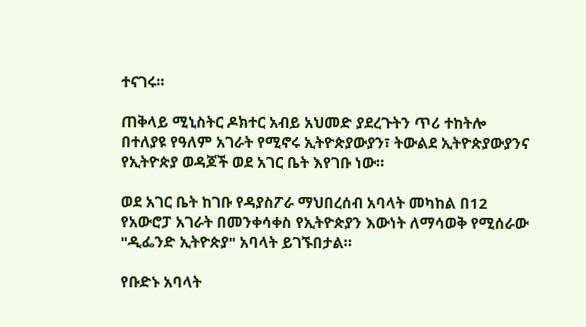ተናገሩ፡፡

ጠቅላይ ሚኒስትር ዶክተር አብይ አህመድ ያደረጉትን ጥሪ ተከትሎ በተለያዩ የዓለም አገራት የሚኖሩ ኢትዮጵያውያን፣ ትውልደ ኢትዮጵያውያንና የኢትዮጵያ ወዳጆች ወደ አገር ቤት እየገቡ ነው።

ወደ አገር ቤት ከገቡ የዳያስፖራ ማህበረሰብ አባላት መካከል በ12 የአውሮፓ አገራት በመንቀሳቀስ የኢትዮጵያን እውነት ለማሳወቅ የሚሰራው "ዲፌንድ ኢትዮጵያ" አባላት ይገኙበታል።

የቡድኑ አባላት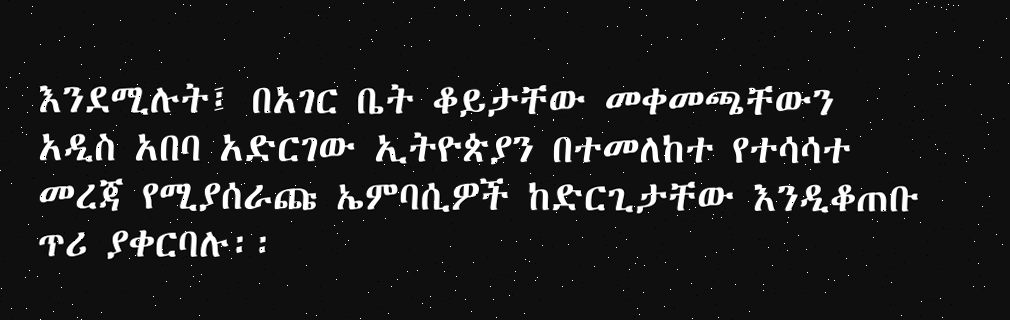እንደሚሉት፤ በአገር ቤት ቆይታቸው መቀመጫቸውን አዲስ አበባ አድርገው ኢትዮጵያን በተመለከተ የተሳሳተ መረጃ የሚያሰራጩ ኤምባሲዎች ከድርጊታቸው እንዲቆጠቡ ጥሪ ያቀርባሉ፡፡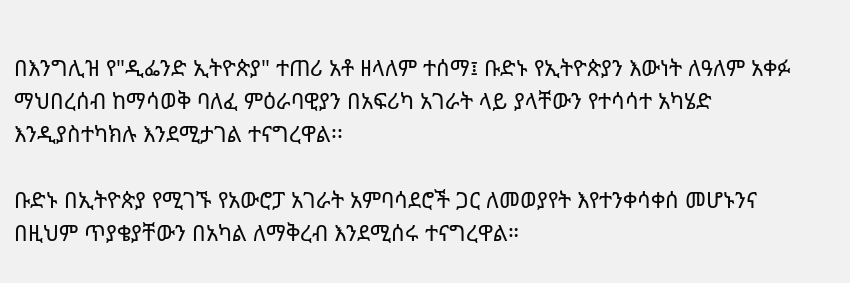በእንግሊዝ የ"ዲፌንድ ኢትዮጵያ" ተጠሪ አቶ ዘላለም ተሰማ፤ ቡድኑ የኢትዮጵያን እውነት ለዓለም አቀፉ ማህበረሰብ ከማሳወቅ ባለፈ ምዕራባዊያን በአፍሪካ አገራት ላይ ያላቸውን የተሳሳተ አካሄድ እንዲያስተካክሉ እንደሚታገል ተናግረዋል፡፡

ቡድኑ በኢትዮጵያ የሚገኙ የአውሮፓ አገራት አምባሳደሮች ጋር ለመወያየት እየተንቀሳቀሰ መሆኑንና በዚህም ጥያቄያቸውን በአካል ለማቅረብ እንደሚሰሩ ተናግረዋል።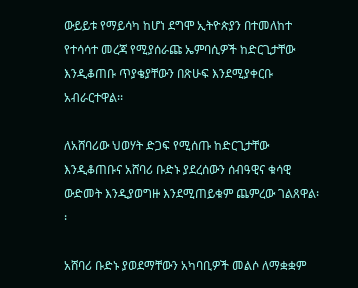ውይይቱ የማይሳካ ከሆነ ደግሞ ኢትዮጵያን በተመለከተ የተሳሳተ መረጃ የሚያሰራጩ ኤምባሲዎች ከድርጊታቸው እንዲቆጠቡ ጥያቄያቸውን በጽሁፍ እንደሚያቀርቡ አብራርተዋል፡፡

ለአሸባሪው ህወሃት ድጋፍ የሚሰጡ ከድርጊታቸው እንዲቆጠቡና አሸባሪ ቡድኑ ያደረሰውን ሰብዓዊና ቁሳዊ ውድመት እንዲያወግዙ እንደሚጠይቁም ጨምረው ገልጸዋል፡፡

አሸባሪ ቡድኑ ያወደማቸውን አካባቢዎች መልሶ ለማቋቋም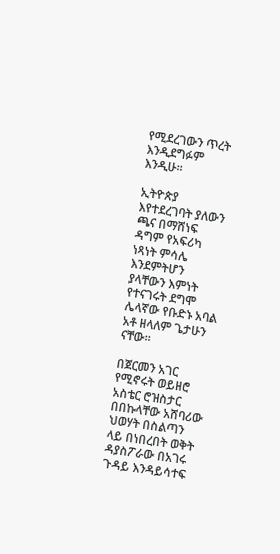የሚደረገውን ጥረት እንዲደግፉም እንዲሁ፡፡

ኢትዮጵያ እየተደረገባት ያለውን ጫና በማሸነፍ ዳግም የአፍሪካ ነጻነት ምሳሌ እንደምትሆን ያላቸውን እምነት የተናገሩት ደግሞ ሌላኛው የቡድኑ አባል አቶ ዘላለም ጌታሁን ናቸው።

በጀርመን አገር የሚኖሩት ወይዘሮ አስቴር ሮዝስታር በበኩላቸው አሸባሪው ህወሃት በስልጣን ላይ በነበረበት ወቅት ዳያስፖራው በአገሩ ጉዳይ እንዳይሳተፍ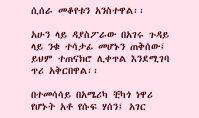ሲሰራ መቆየቱን አንስተዋል፡፡

አሁን ላይ ዳያስፖራው በአገሩ ጉዳይ ላይ ንቁ ተሳታፊ መሆኑን ጠቅሰው፤ ይህም ተጠናክሮ ሊቀጥል እንደሚገባ ጥሪ አቅርበዋል፡፡

በተመሳሳይ በአሜሪካ ቺካጎ ነዋሪ የሆኑት አቶ የሱፍ ሃሰን፤ አገር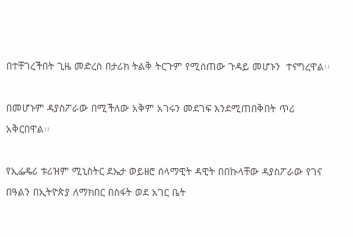በተቸገረችበት ጊዜ መድረስ በታሪክ ትልቅ ትርጉም የሚሰጠው ጉዳይ መሆኑን  ተናግረዋል፡፡

በመሆኑም ዳያስፖራው በሚችለው አቅም አገሩን መደገፍ እንደሚጠበቅበት ጥሪ አቅርበዋል፡፡

የኢፌዴሪ ቱሪዝም ሚኒስትር ደኤታ ወይዘሮ ሰላማዊት ዳዊት በበኩላቸው ዳያስፖራው የገና በዓልን በኢትዮጵያ ለማክበር በስፋት ወደ አገር ቤት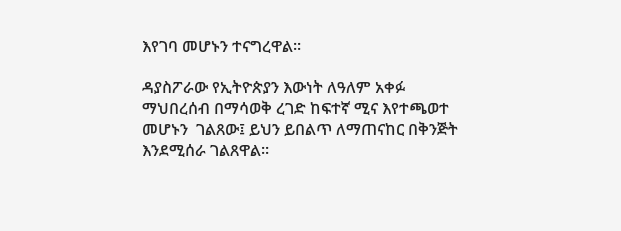እየገባ መሆኑን ተናግረዋል፡፡

ዳያስፖራው የኢትዮጵያን እውነት ለዓለም አቀፉ ማህበረሰብ በማሳወቅ ረገድ ከፍተኛ ሚና እየተጫወተ መሆኑን  ገልጸው፤ ይህን ይበልጥ ለማጠናከር በቅንጅት እንደሚሰራ ገልጸዋል፡፡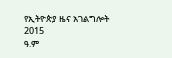የኢትዮጵያ ዜና አገልግሎት
2015
ዓ.ም